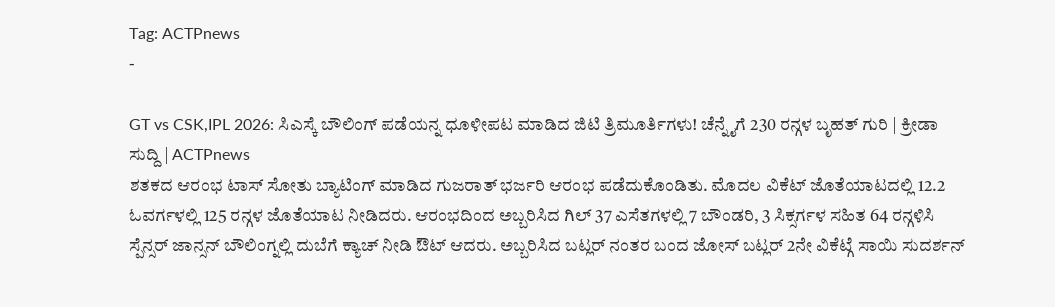Tag: ACTPnews
-

GT vs CSK,IPL 2026: ಸಿಎಸ್ಕೆ ಬೌಲಿಂಗ್ ಪಡೆಯನ್ನ ಧೂಳೀಪಟ ಮಾಡಿದ ಜಿಟಿ ತ್ರಿಮೂರ್ತಿಗಳು! ಚೆನ್ನೈಗೆ 230 ರನ್ಗಳ ಬೃಹತ್ ಗುರಿ | ಕ್ರೀಡಾ ಸುದ್ದಿ | ACTPnews
ಶತಕದ ಆರಂಭ ಟಾಸ್ ಸೋತು ಬ್ಯಾಟಿಂಗ್ ಮಾಡಿದ ಗುಜರಾತ್ ಭರ್ಜರಿ ಆರಂಭ ಪಡೆದುಕೊಂಡಿತು. ಮೊದಲ ವಿಕೆಟ್ ಜೊತೆಯಾಟದಲ್ಲಿ 12.2 ಓವರ್ಗಳಲ್ಲಿ 125 ರನ್ಗಳ ಜೊತೆಯಾಟ ನೀಡಿದರು. ಆರಂಭದಿಂದ ಅಬ್ಬರಿಸಿದ ಗಿಲ್ 37 ಎಸೆತಗಳಲ್ಲಿ 7 ಬೌಂಡರಿ, 3 ಸಿಕ್ಸರ್ಗಳ ಸಹಿತ 64 ರನ್ಗಳಿಸಿ ಸ್ಪೆನ್ಸರ್ ಜಾನ್ಸನ್ ಬೌಲಿಂಗ್ನಲ್ಲಿ ದುಬೆಗೆ ಕ್ಯಾಚ್ ನೀಡಿ ಔಟ್ ಆದರು. ಅಬ್ಬರಿಸಿದ ಬಟ್ಲರ್ ನಂತರ ಬಂದ ಜೋಸ್ ಬಟ್ಲರ್ 2ನೇ ವಿಕೆಟ್ಗೆ ಸಾಯಿ ಸುದರ್ಶನ್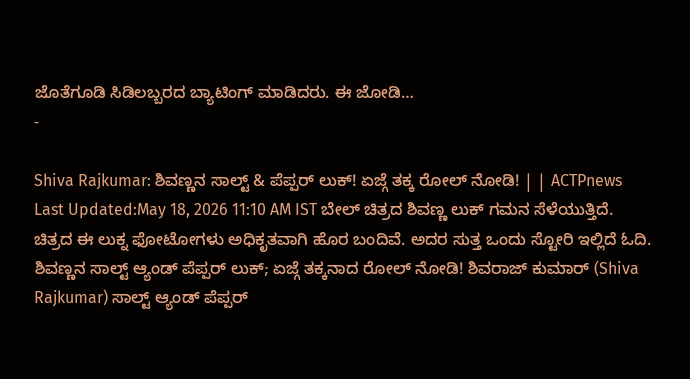ಜೊತೆಗೂಡಿ ಸಿಡಿಲಬ್ಬರದ ಬ್ಯಾಟಿಂಗ್ ಮಾಡಿದರು. ಈ ಜೋಡಿ…
-

Shiva Rajkumar: ಶಿವಣ್ಣನ ಸಾಲ್ಟ್ & ಪೆಪ್ಪರ್ ಲುಕ್! ಏಜ್ಗೆ ತಕ್ಕ ರೋಲ್ ನೋಡಿ! | | ACTPnews
Last Updated:May 18, 2026 11:10 AM IST ಬೇಲ್ ಚಿತ್ರದ ಶಿವಣ್ಣ ಲುಕ್ ಗಮನ ಸೆಳೆಯುತ್ತಿದೆ. ಚಿತ್ರದ ಈ ಲುಕ್ನ ಫೋಟೋಗಳು ಅಧಿಕೃತವಾಗಿ ಹೊರ ಬಂದಿವೆ. ಅದರ ಸುತ್ತ ಒಂದು ಸ್ಟೋರಿ ಇಲ್ಲಿದೆ ಓದಿ. ಶಿವಣ್ಣನ ಸಾಲ್ಟ್ ಆ್ಯಂಡ್ ಪೆಪ್ಪರ್ ಲುಕ್; ಏಜ್ಗೆ ತಕ್ಕನಾದ ರೋಲ್ ನೋಡಿ! ಶಿವರಾಜ್ ಕುಮಾರ್ (Shiva Rajkumar) ಸಾಲ್ಟ್ ಆ್ಯಂಡ್ ಪೆಪ್ಪರ್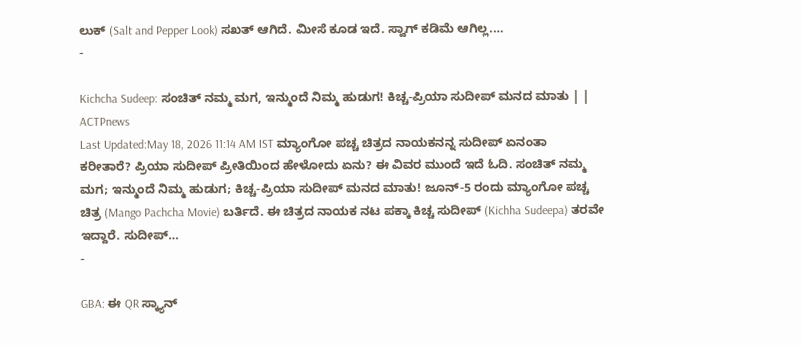ಲುಕ್ (Salt and Pepper Look) ಸಖತ್ ಆಗಿದೆ. ಮೀಸೆ ಕೂಡ ಇದೆ. ಸ್ವಾಗ್ ಕಡಿಮೆ ಆಗಿಲ್ಲ.…
-

Kichcha Sudeep: ಸಂಚಿತ್ ನಮ್ಮ ಮಗ, ಇನ್ಮುಂದೆ ನಿಮ್ಮ ಹುಡುಗ! ಕಿಚ್ಚ-ಪ್ರಿಯಾ ಸುದೀಪ್ ಮನದ ಮಾತು | | ACTPnews
Last Updated:May 18, 2026 11:14 AM IST ಮ್ಯಾಂಗೋ ಪಚ್ಚ ಚಿತ್ರದ ನಾಯಕನನ್ನ ಸುದೀಪ್ ಏನಂತಾ ಕರೀತಾರೆ? ಪ್ರಿಯಾ ಸುದೀಪ್ ಪ್ರೀತಿಯಿಂದ ಹೇಳೋದು ಏನು? ಈ ವಿವರ ಮುಂದೆ ಇದೆ ಓದಿ. ಸಂಚಿತ್ ನಮ್ಮ ಮಗ; ಇನ್ಮುಂದೆ ನಿಮ್ಮ ಹುಡುಗ; ಕಿಚ್ಚ-ಪ್ರಿಯಾ ಸುದೀಪ್ ಮನದ ಮಾತು! ಜೂನ್-5 ರಂದು ಮ್ಯಾಂಗೋ ಪಚ್ಚ ಚಿತ್ರ (Mango Pachcha Movie) ಬರ್ತಿದೆ. ಈ ಚಿತ್ರದ ನಾಯಕ ನಟ ಪಕ್ಕಾ ಕಿಚ್ಚ ಸುದೀಪ್ (Kichha Sudeepa) ತರವೇ ಇದ್ದಾರೆ. ಸುದೀಪ್…
-

GBA: ಈ QR ಸ್ಕ್ಯಾನ್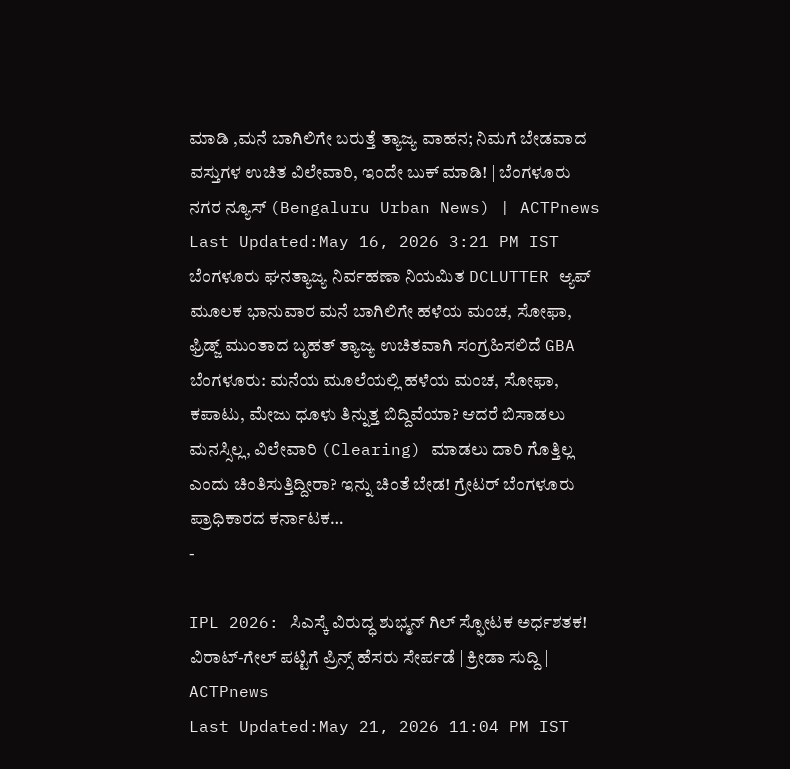ಮಾಡಿ ,ಮನೆ ಬಾಗಿಲಿಗೇ ಬರುತ್ತೆ ತ್ಯಾಜ್ಯ ವಾಹನ; ನಿಮಗೆ ಬೇಡವಾದ ವಸ್ತುಗಳ ಉಚಿತ ವಿಲೇವಾರಿ, ಇಂದೇ ಬುಕ್ ಮಾಡಿ! | ಬೆಂಗಳೂರು ನಗರ ನ್ಯೂಸ್ (Bengaluru Urban News) | ACTPnews
Last Updated:May 16, 2026 3:21 PM IST ಬೆಂಗಳೂರು ಘನತ್ಯಾಜ್ಯ ನಿರ್ವಹಣಾ ನಿಯಮಿತ DCLUTTER ಆ್ಯಪ್ ಮೂಲಕ ಭಾನುವಾರ ಮನೆ ಬಾಗಿಲಿಗೇ ಹಳೆಯ ಮಂಚ, ಸೋಫಾ, ಫ್ರಿಡ್ಜ್ ಮುಂತಾದ ಬೃಹತ್ ತ್ಯಾಜ್ಯ ಉಚಿತವಾಗಿ ಸಂಗ್ರಹಿಸಲಿದೆ GBA ಬೆಂಗಳೂರು: ಮನೆಯ ಮೂಲೆಯಲ್ಲಿ ಹಳೆಯ ಮಂಚ, ಸೋಫಾ, ಕಪಾಟು, ಮೇಜು ಧೂಳು ತಿನ್ನುತ್ತ ಬಿದ್ದಿವೆಯಾ? ಆದರೆ ಬಿಸಾಡಲು ಮನಸ್ಸಿಲ್ಲ, ವಿಲೇವಾರಿ (Clearing) ಮಾಡಲು ದಾರಿ ಗೊತ್ತಿಲ್ಲ ಎಂದು ಚಿಂತಿಸುತ್ತಿದ್ದೀರಾ? ಇನ್ನು ಚಿಂತೆ ಬೇಡ! ಗ್ರೇಟರ್ ಬೆಂಗಳೂರು ಪ್ರಾಧಿಕಾರದ ಕರ್ನಾಟಕ…
-

IPL 2026: ಸಿಎಸ್ಕೆ ವಿರುದ್ಧ ಶುಭ್ಮನ್ ಗಿಲ್ ಸ್ಫೋಟಕ ಅರ್ಧಶತಕ! ವಿರಾಟ್-ಗೇಲ್ ಪಟ್ಟಿಗೆ ಪ್ರಿನ್ಸ್ ಹೆಸರು ಸೇರ್ಪಡೆ | ಕ್ರೀಡಾ ಸುದ್ದಿ | ACTPnews
Last Updated:May 21, 2026 11:04 PM IST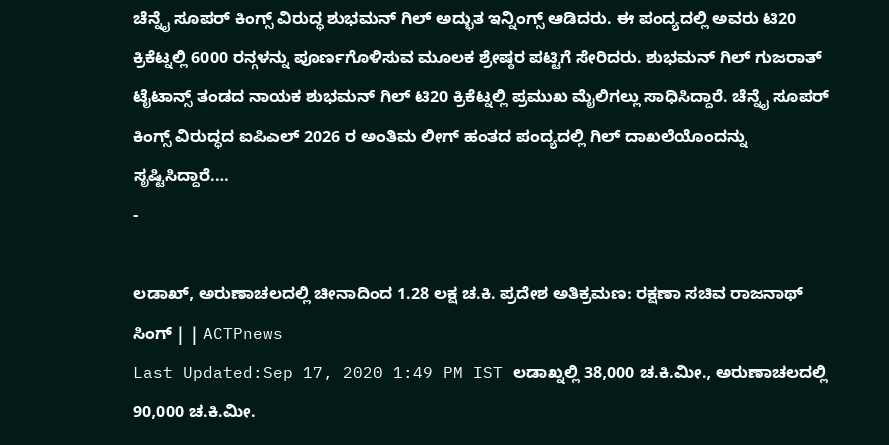ಚೆನ್ನೈ ಸೂಪರ್ ಕಿಂಗ್ಸ್ ವಿರುದ್ಧ ಶುಭಮನ್ ಗಿಲ್ ಅದ್ಭುತ ಇನ್ನಿಂಗ್ಸ್ ಆಡಿದರು. ಈ ಪಂದ್ಯದಲ್ಲಿ ಅವರು ಟಿ20 ಕ್ರಿಕೆಟ್ನಲ್ಲಿ 6000 ರನ್ಗಳನ್ನು ಪೂರ್ಣಗೊಳಿಸುವ ಮೂಲಕ ಶ್ರೇಷ್ಠರ ಪಟ್ಟಿಗೆ ಸೇರಿದರು. ಶುಭಮನ್ ಗಿಲ್ ಗುಜರಾತ್ ಟೈಟಾನ್ಸ್ ತಂಡದ ನಾಯಕ ಶುಭಮನ್ ಗಿಲ್ ಟಿ20 ಕ್ರಿಕೆಟ್ನಲ್ಲಿ ಪ್ರಮುಖ ಮೈಲಿಗಲ್ಲು ಸಾಧಿಸಿದ್ದಾರೆ. ಚೆನ್ನೈ ಸೂಪರ್ ಕಿಂಗ್ಸ್ ವಿರುದ್ಧದ ಐಪಿಎಲ್ 2026 ರ ಅಂತಿಮ ಲೀಗ್ ಹಂತದ ಪಂದ್ಯದಲ್ಲಿ ಗಿಲ್ ದಾಖಲೆಯೊಂದನ್ನು ಸೃಷ್ಟಿಸಿದ್ದಾರೆ.…
-

ಲಡಾಖ್, ಅರುಣಾಚಲದಲ್ಲಿ ಚೀನಾದಿಂದ 1.28 ಲಕ್ಷ ಚ.ಕಿ. ಪ್ರದೇಶ ಅತಿಕ್ರಮಣ: ರಕ್ಷಣಾ ಸಚಿವ ರಾಜನಾಥ್ ಸಿಂಗ್ | | ACTPnews
Last Updated:Sep 17, 2020 1:49 PM IST ಲಡಾಖ್ನಲ್ಲಿ 38,000 ಚ.ಕಿ.ಮೀ., ಅರುಣಾಚಲದಲ್ಲಿ 90,000 ಚ.ಕಿ.ಮೀ.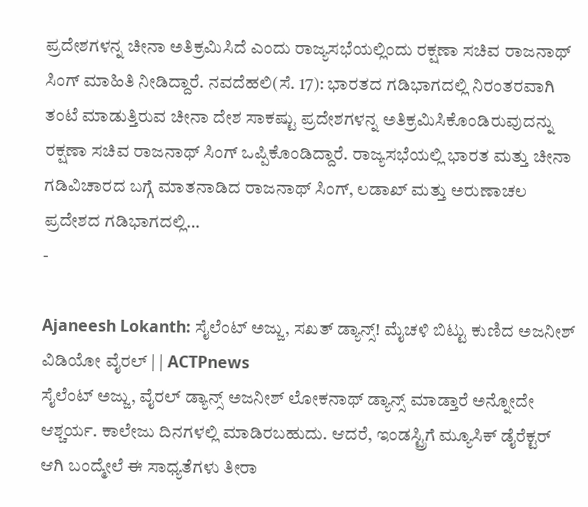ಪ್ರದೇಶಗಳನ್ನ ಚೀನಾ ಅತಿಕ್ರಮಿಸಿದೆ ಎಂದು ರಾಜ್ಯಸಭೆಯಲ್ಲಿಂದು ರಕ್ಷಣಾ ಸಚಿವ ರಾಜನಾಥ್ ಸಿಂಗ್ ಮಾಹಿತಿ ನೀಡಿದ್ದಾರೆ. ನವದೆಹಲಿ(ಸೆ. 17): ಭಾರತದ ಗಡಿಭಾಗದಲ್ಲಿ ನಿರಂತರವಾಗಿ ತಂಟೆ ಮಾಡುತ್ತಿರುವ ಚೀನಾ ದೇಶ ಸಾಕಷ್ಟು ಪ್ರದೇಶಗಳನ್ನ ಅತಿಕ್ರಮಿಸಿಕೊಂಡಿರುವುದನ್ನು ರಕ್ಷಣಾ ಸಚಿವ ರಾಜನಾಥ್ ಸಿಂಗ್ ಒಪ್ಪಿಕೊಂಡಿದ್ದಾರೆ. ರಾಜ್ಯಸಭೆಯಲ್ಲಿ ಭಾರತ ಮತ್ತು ಚೀನಾ ಗಡಿವಿಚಾರದ ಬಗ್ಗೆ ಮಾತನಾಡಿದ ರಾಜನಾಥ್ ಸಿಂಗ್, ಲಡಾಖ್ ಮತ್ತು ಅರುಣಾಚಲ ಪ್ರದೇಶದ ಗಡಿಭಾಗದಲ್ಲಿ…
-

Ajaneesh Lokanth: ಸೈಲೆಂಟ್ ಅಜ್ಜು, ಸಖತ್ ಡ್ಯಾನ್ಸ್! ಮೈಚಳಿ ಬಿಟ್ಟು ಕುಣಿದ ಅಜನೀಶ್ ವಿಡಿಯೋ ವೈರಲ್ | | ACTPnews
ಸೈಲೆಂಟ್ ಅಜ್ಜು, ವೈರಲ್ ಡ್ಯಾನ್ಸ್ ಅಜನೀಶ್ ಲೋಕನಾಥ್ ಡ್ಯಾನ್ಸ್ ಮಾಡ್ತಾರೆ ಅನ್ನೋದೇ ಆಶ್ಚರ್ಯ. ಕಾಲೇಜು ದಿನಗಳಲ್ಲಿ ಮಾಡಿರಬಹುದು. ಆದರೆ, ಇಂಡಸ್ಟ್ರಿಗೆ ಮ್ಯೂಸಿಕ್ ಡೈರೆಕ್ಟರ್ ಆಗಿ ಬಂದ್ಮೇಲೆ ಈ ಸಾಧ್ಯತೆಗಳು ತೀರಾ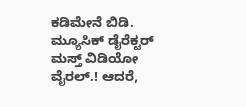ಕಡಿಮೇನೆ ಬಿಡಿ. ಮ್ಯೂಸಿಕ್ ಡೈರೆಕ್ಟರ್ ಮಸ್ತ್ ವಿಡಿಯೋ ವೈರಲ್.! ಆದರೆ,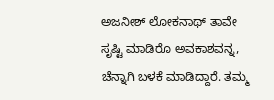ಅಜನೀಶ್ ಲೋಕನಾಥ್ ತಾವೇ ಸೃಷ್ಟಿ ಮಾಡಿರೊ ಅವಕಾಶವನ್ನ, ಚೆನ್ನಾಗಿ ಬಳಕೆ ಮಾಡಿದ್ದಾರೆ. ತಮ್ಮ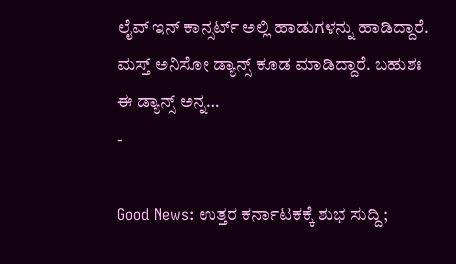ಲೈವ್ ಇನ್ ಕಾನ್ಸರ್ಟ್ ಅಲ್ಲಿ ಹಾಡುಗಳನ್ನು ಹಾಡಿದ್ದಾರೆ. ಮಸ್ತ್ ಅನಿಸೋ ಡ್ಯಾನ್ಸ್ ಕೂಡ ಮಾಡಿದ್ದಾರೆ. ಬಹುಶಃ ಈ ಡ್ಯಾನ್ಸ್ ಅನ್ನ…
-

Good News: ಉತ್ತರ ಕರ್ನಾಟಕಕ್ಕೆ ಶುಭ ಸುದ್ದಿ;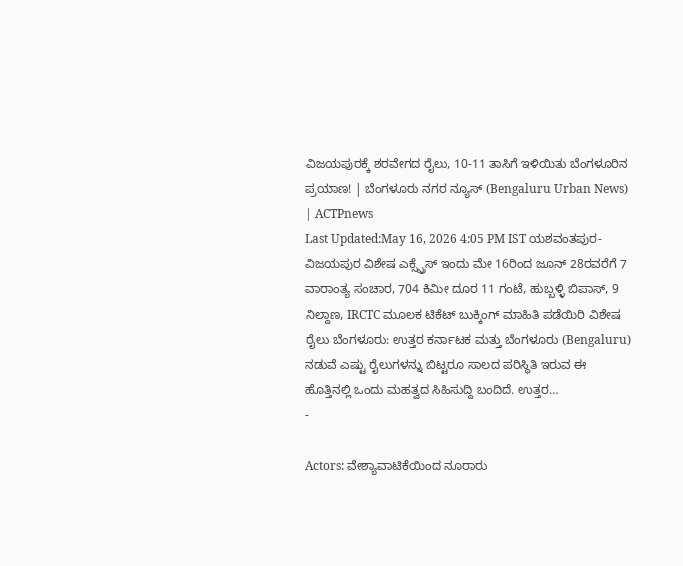ವಿಜಯಪುರಕ್ಕೆ ಶರವೇಗದ ರೈಲು, 10-11 ತಾಸಿಗೆ ಇಳಿಯಿತು ಬೆಂಗಳೂರಿನ ಪ್ರಯಾಣ! | ಬೆಂಗಳೂರು ನಗರ ನ್ಯೂಸ್ (Bengaluru Urban News) | ACTPnews
Last Updated:May 16, 2026 4:05 PM IST ಯಶವಂತಪುರ-ವಿಜಯಪುರ ವಿಶೇಷ ಎಕ್ಸ್ಪ್ರೆಸ್ ಇಂದು ಮೇ 16ರಿಂದ ಜೂನ್ 28ರವರೆಗೆ 7 ವಾರಾಂತ್ಯ ಸಂಚಾರ, 704 ಕಿಮೀ ದೂರ 11 ಗಂಟೆ, ಹುಬ್ಬಳ್ಳಿ ಬಿಪಾಸ್, 9 ನಿಲ್ದಾಣ, IRCTC ಮೂಲಕ ಟಿಕೆಟ್ ಬುಕ್ಕಿಂಗ್ ಮಾಹಿತಿ ಪಡೆಯಿರಿ ವಿಶೇಷ ರೈಲು ಬೆಂಗಳೂರು: ಉತ್ತರ ಕರ್ನಾಟಕ ಮತ್ತು ಬೆಂಗಳೂರು (Bengaluru) ನಡುವೆ ಎಷ್ಟು ರೈಲುಗಳನ್ನು ಬಿಟ್ಟರೂ ಸಾಲದ ಪರಿಸ್ಥಿತಿ ಇರುವ ಈ ಹೊತ್ತಿನಲ್ಲಿ ಒಂದು ಮಹತ್ವದ ಸಿಹಿಸುದ್ದಿ ಬಂದಿದೆ. ಉತ್ತರ…
-

Actors: ವೇಶ್ಯಾವಾಟಿಕೆಯಿಂದ ನೂರಾರು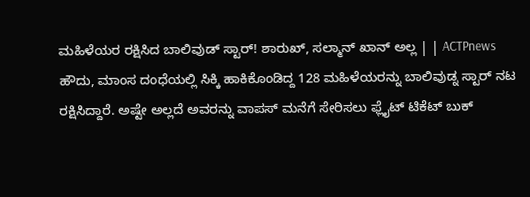ಮಹಿಳೆಯರ ರಕ್ಷಿಸಿದ ಬಾಲಿವುಡ್ ಸ್ಟಾರ್! ಶಾರುಖ್, ಸಲ್ಮಾನ್ ಖಾನ್ ಅಲ್ಲ | | ACTPnews
ಹೌದು, ಮಾಂಸ ದಂಧೆಯಲ್ಲಿ ಸಿಕ್ಕಿ ಹಾಕಿಕೊಂಡಿದ್ದ 128 ಮಹಿಳೆಯರನ್ನು ಬಾಲಿವುಡ್ನ ಸ್ಟಾರ್ ನಟ ರಕ್ಷಿಸಿದ್ದಾರೆ. ಅಷ್ಟೇ ಅಲ್ಲದೆ ಅವರನ್ನು ವಾಪಸ್ ಮನೆಗೆ ಸೇರಿಸಲು ಫ್ಲೈಟ್ ಟಿಕೆಟ್ ಬುಕ್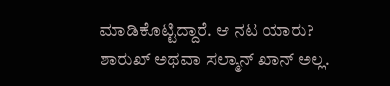ಮಾಡಿಕೊಟ್ಟಿದ್ದಾರೆ. ಆ ನಟ ಯಾರು? ಶಾರುಖ್ ಅಥವಾ ಸಲ್ಮಾನ್ ಖಾನ್ ಅಲ್ಲ.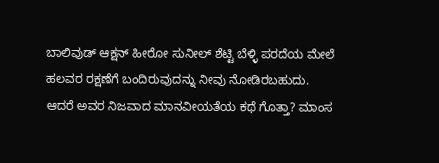ಬಾಲಿವುಡ್ ಆಕ್ಷನ್ ಹೀರೋ ಸುನೀಲ್ ಶೆಟ್ಟಿ ಬೆಳ್ಳಿ ಪರದೆಯ ಮೇಲೆ ಹಲವರ ರಕ್ಷಣೆಗೆ ಬಂದಿರುವುದನ್ನು ನೀವು ನೋಡಿರಬಹುದು. ಆದರೆ ಅವರ ನಿಜವಾದ ಮಾನವೀಯತೆಯ ಕಥೆ ಗೊತ್ತಾ? ಮಾಂಸ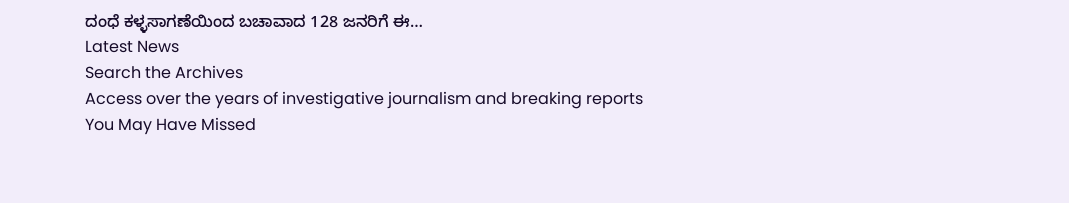ದಂಧೆ ಕಳ್ಳಸಾಗಣೆಯಿಂದ ಬಚಾವಾದ 128 ಜನರಿಗೆ ಈ…
Latest News
Search the Archives
Access over the years of investigative journalism and breaking reports
You May Have Missed